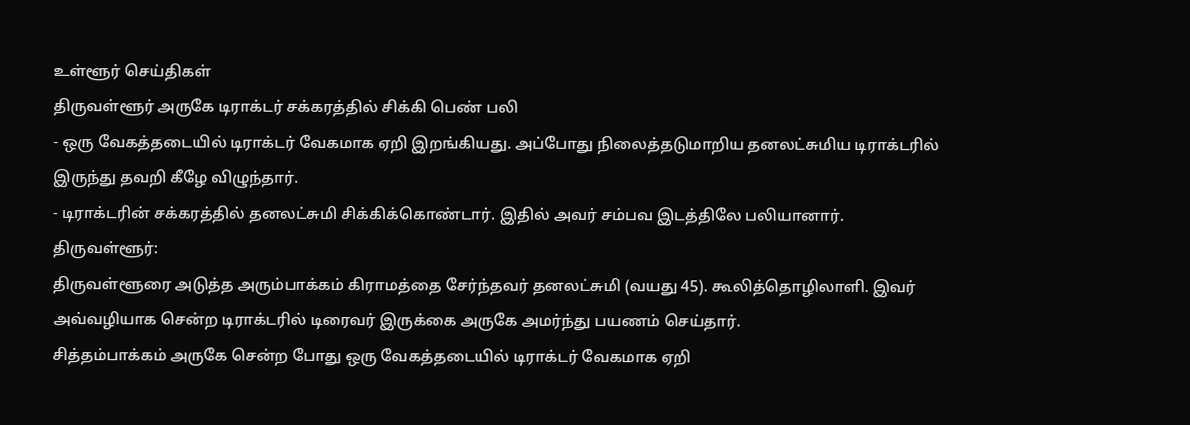உள்ளூர் செய்திகள்
திருவள்ளூர் அருகே டிராக்டர் சக்கரத்தில் சிக்கி பெண் பலி
- ஒரு வேகத்தடையில் டிராக்டர் வேகமாக ஏறி இறங்கியது. அப்போது நிலைத்தடுமாறிய தனலட்சுமிய டிராக்டரில் இருந்து தவறி கீழே விழுந்தார்.
- டிராக்டரின் சக்கரத்தில் தனலட்சுமி சிக்கிக்கொண்டார். இதில் அவர் சம்பவ இடத்திலே பலியானார்.
திருவள்ளூர்:
திருவள்ளூரை அடுத்த அரும்பாக்கம் கிராமத்தை சேர்ந்தவர் தனலட்சுமி (வயது 45). கூலித்தொழிலாளி. இவர் அவ்வழியாக சென்ற டிராக்டரில் டிரைவர் இருக்கை அருகே அமர்ந்து பயணம் செய்தார்.
சித்தம்பாக்கம் அருகே சென்ற போது ஒரு வேகத்தடையில் டிராக்டர் வேகமாக ஏறி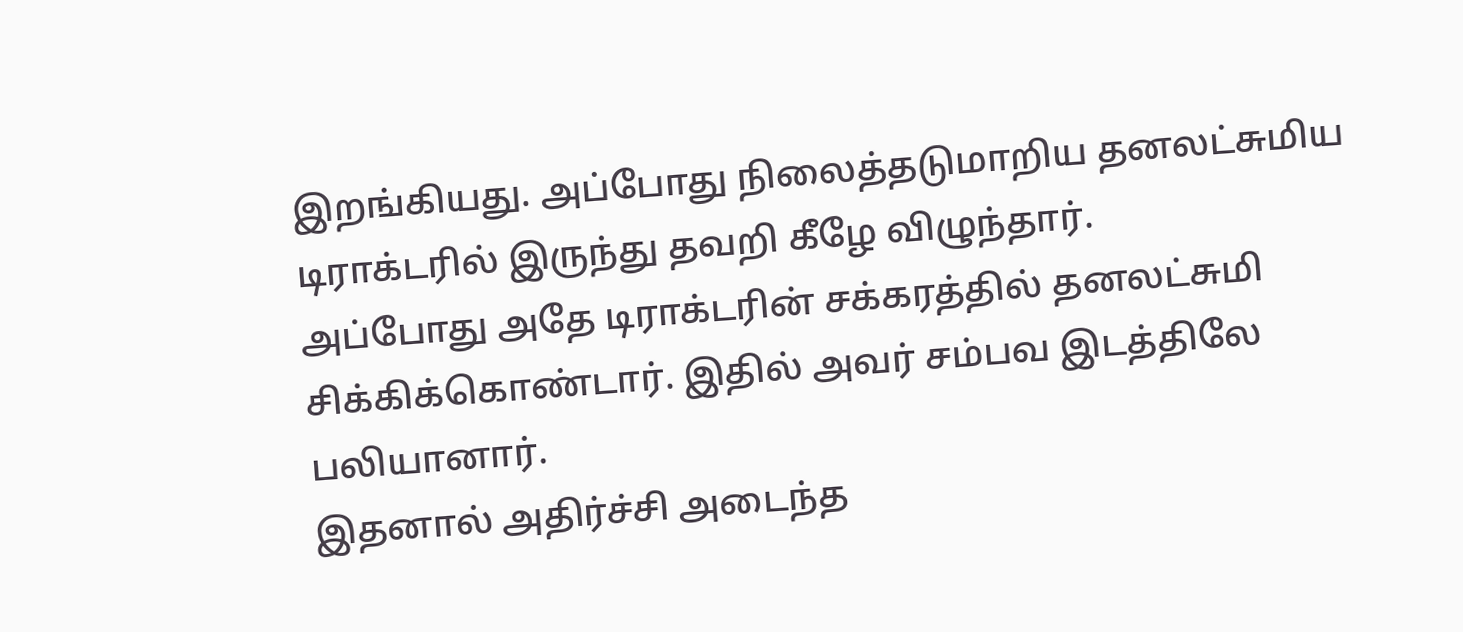இறங்கியது. அப்போது நிலைத்தடுமாறிய தனலட்சுமிய டிராக்டரில் இருந்து தவறி கீழே விழுந்தார்.
அப்போது அதே டிராக்டரின் சக்கரத்தில் தனலட்சுமி சிக்கிக்கொண்டார். இதில் அவர் சம்பவ இடத்திலே பலியானார்.
இதனால் அதிர்ச்சி அடைந்த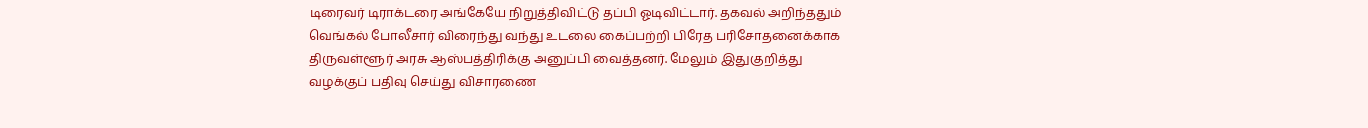டிரைவர் டிராக்டரை அங்கேயே நிறுத்திவிட்டு தப்பி ஓடிவிட்டார். தகவல் அறிந்ததும் வெங்கல் போலீசார் விரைந்து வந்து உடலை கைப்பற்றி பிரேத பரிசோதனைக்காக திருவள்ளூர் அரசு ஆஸ்பத்திரிக்கு அனுப்பி வைத்தனர். மேலும் இதுகுறித்து வழக்குப் பதிவு செய்து விசாரணை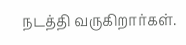நடத்தி வருகிறார்கள்.